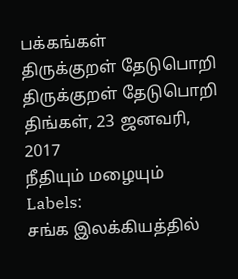பக்கங்கள்
திருக்குறள் தேடுபொறி
திருக்குறள் தேடுபொறி
திங்கள், 23 ஜனவரி, 2017
நீதியும் மழையும்
Labels:
சங்க இலக்கியத்தில்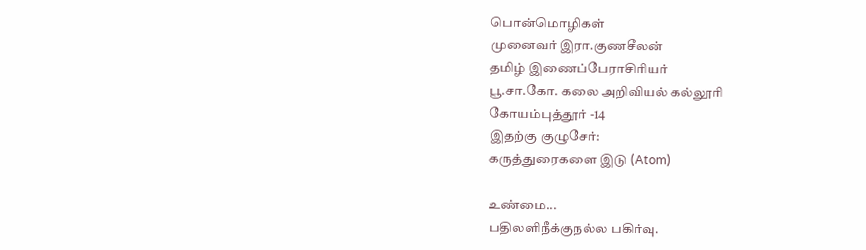பொன்மொழிகள்
முனைவர் இரா.குணசீலன்
தமிழ் இணைப்பேராசிரியர்
பூ.சா.கோ. கலை அறிவியல் கல்லூரி
கோயம்புத்தூர் -14
இதற்கு குழுசேர்:
கருத்துரைகளை இடு (Atom)

உண்மை...
பதிலளிநீக்குநல்ல பகிர்வு.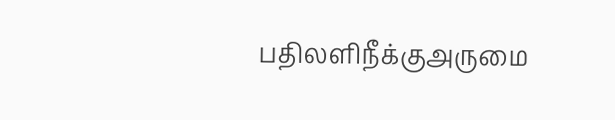பதிலளிநீக்குஅருமை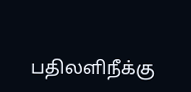பதிலளிநீக்கு